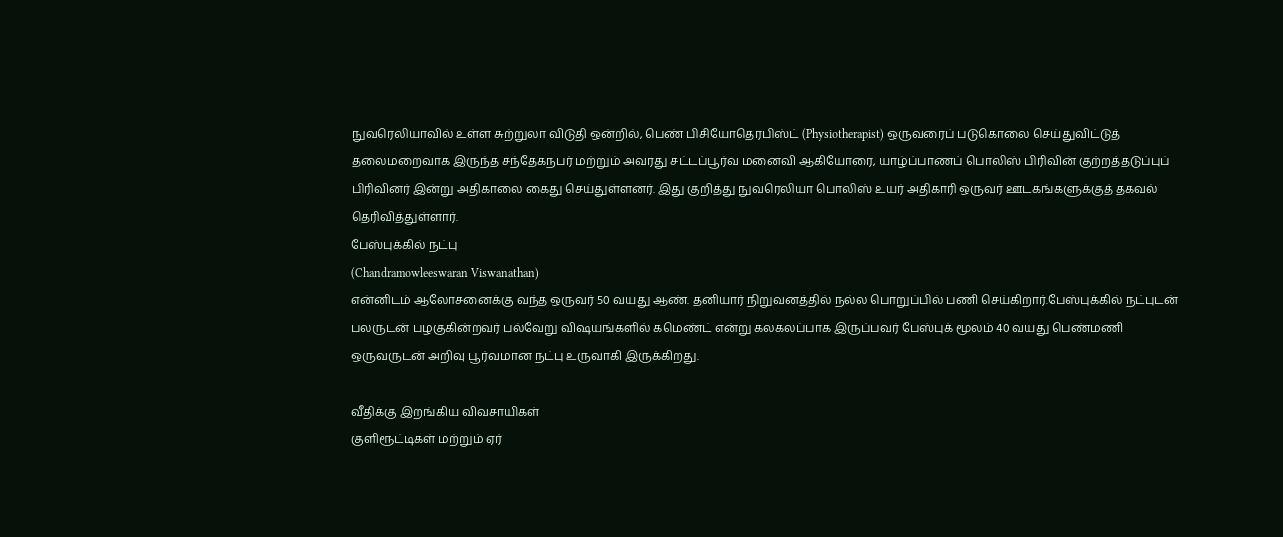நுவரெலியாவில் உள்ள சுற்றுலா விடுதி ஒன்றில், பெண் பிசியோதெரபிஸ்ட் (Physiotherapist) ஒருவரைப் படுகொலை செய்துவிட்டுத் தலைமறைவாக இருந்த சந்தேகநபர் மற்றும் அவரது சட்டப்பூர்வ மனைவி ஆகியோரை, யாழ்ப்பாணப் பொலிஸ் பிரிவின் குற்றத்தடுப்புப் பிரிவினர் இன்று அதிகாலை கைது செய்துள்ளனர். இது குறித்து நுவரெலியா பொலிஸ் உயர் அதிகாரி ஒருவர் ஊடகங்களுக்குத் தகவல் தெரிவித்துள்ளார்.
பேஸ்புக்கில் நட்பு
(Chandramowleeswaran Viswanathan)
என்னிடம் ஆலோசனைக்கு வந்த ஒருவர் 50 வயது ஆண். தனியார் நிறுவனத்தில் நல்ல பொறுப்பில் பணி செய்கிறார்.பேஸ்புக்கில் நட்புடன் பலருடன் பழகுகின்றவர் பல்வேறு விஷயங்களில் கமெண்ட் என்று கலகலப்பாக இருப்பவர் பேஸ்புக் மூலம் 40 வயது பெண்மணி ஒருவருடன் அறிவு பூர்வமான நட்பு உருவாகி இருக்கிறது.

வீதிக்கு இறங்கிய விவசாயிகள்
குளிரூட்டிகள் மற்றும் ஏர்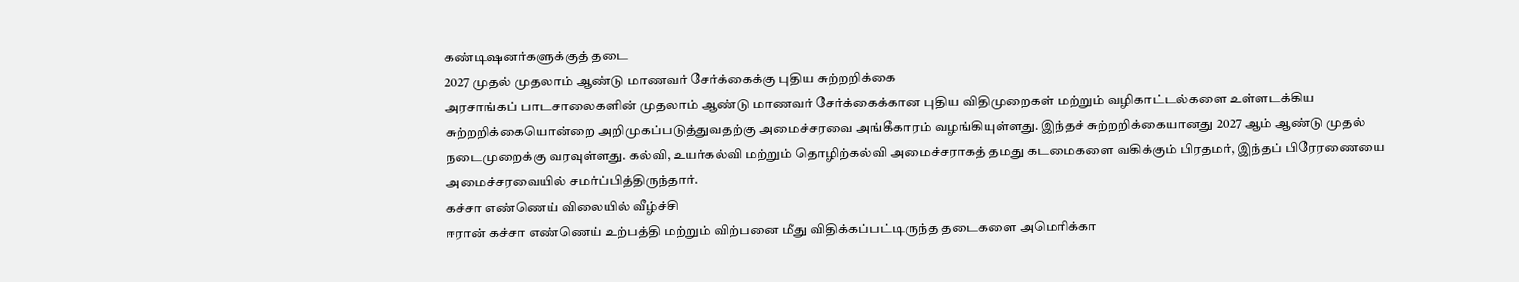கண்டிஷனர்களுக்குத் தடை
2027 முதல் முதலாம் ஆண்டு மாணவர் சேர்க்கைக்கு புதிய சுற்றறிக்கை
அரசாங்கப் பாடசாலைகளின் முதலாம் ஆண்டு மாணவர் சேர்க்கைக்கான புதிய விதிமுறைகள் மற்றும் வழிகாட்டல்களை உள்ளடக்கிய சுற்றறிக்கையொன்றை அறிமுகப்படுத்துவதற்கு அமைச்சரவை அங்கீகாரம் வழங்கியுள்ளது. இந்தச் சுற்றறிக்கையானது 2027 ஆம் ஆண்டு முதல் நடைமுறைக்கு வரவுள்ளது. கல்வி, உயர்கல்வி மற்றும் தொழிற்கல்வி அமைச்சராகத் தமது கடமைகளை வகிக்கும் பிரதமர், இந்தப் பிரேரணையை அமைச்சரவையில் சமர்ப்பித்திருந்தார்.
கச்சா எண்ணெய் விலையில் வீழ்ச்சி
ஈரான் கச்சா எண்ணெய் உற்பத்தி மற்றும் விற்பனை மீது விதிக்கப்பட்டிருந்த தடைகளை அமெரிக்கா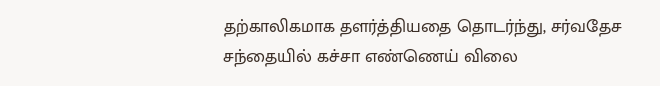தற்காலிகமாக தளர்த்தியதை தொடர்ந்து, சர்வதேச சந்தையில் கச்சா எண்ணெய் விலை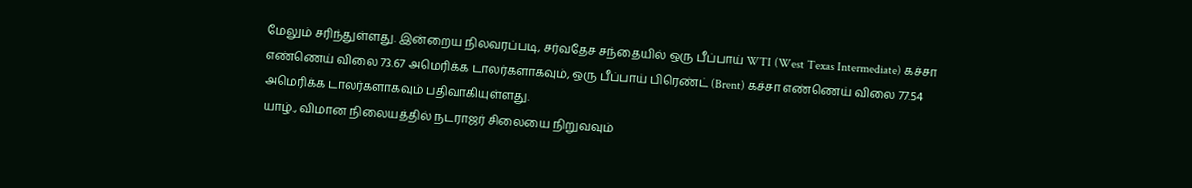மேலும் சரிந்துள்ளது. இன்றைய நிலவரப்படி, சர்வதேச சந்தையில் ஒரு பீப்பாய் WTI (West Texas Intermediate) கச்சா எண்ணெய் விலை 73.67 அமெரிக்க டாலர்களாகவும், ஒரு பீப்பாய் பிரெண்ட் (Brent) கச்சா எண்ணெய் விலை 77.54 அமெரிக்க டாலர்களாகவும் பதிவாகியுள்ளது.
யாழ்., விமான நிலையத்தில் நடராஜர் சிலையை நிறுவவும்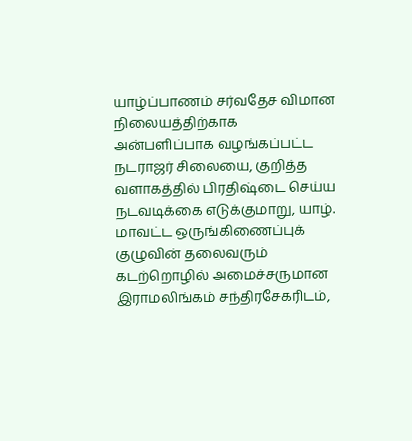யாழ்ப்பாணம் சர்வதேச விமான நிலையத்திற்காக அன்பளிப்பாக வழங்கப்பட்ட நடராஜர் சிலையை, குறித்த வளாகத்தில் பிரதிஷ்டை செய்ய நடவடிக்கை எடுக்குமாறு, யாழ். மாவட்ட ஒருங்கிணைப்புக் குழுவின் தலைவரும் கடற்றொழில் அமைச்சருமான இராமலிங்கம் சந்திரசேகரிடம்,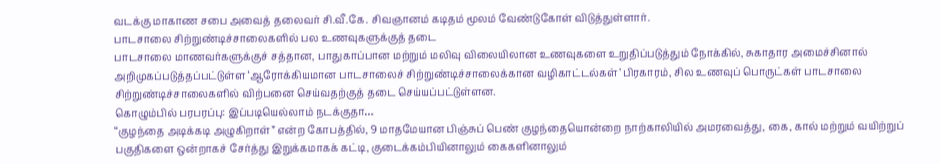வடக்கு மாகாண சபை அவைத் தலைவர் சி.வீ.கே. சிவஞானம் கடிதம் மூலம் வேண்டுகோள் விடுத்துள்ளார்.
பாடசாலை சிற்றுண்டிச்சாலைகளில் பல உணவுகளுக்குத் தடை
பாடசாலை மாணவர்களுக்குச் சத்தான, பாதுகாப்பான மற்றும் மலிவு விலையிலான உணவுகளை உறுதிப்படுத்தும் நோக்கில், சுகாதார அமைச்சினால் அறிமுகப்படுத்தப்பட்டுள்ள ‘ஆரோக்கியமான பாடசாலைச் சிற்றுண்டிச்சாலைக்கான வழிகாட்டல்கள்’ பிரகாரம், சில உணவுப் பொருட்கள் பாடசாலை சிற்றுண்டிச்சாலைகளில் விற்பனை செய்வதற்குத் தடை செய்யப்பட்டுள்ளன.
கொழும்பில் பரபரப்பு: இப்படியெல்லாம் நடக்குதா…
“குழந்தை அடிக்கடி அழுகிறாள்” என்ற கோபத்தில், 9 மாதமேயான பிஞ்சுப் பெண் குழந்தையொன்றை நாற்காலியில் அமரவைத்து, கை, கால் மற்றும் வயிற்றுப் பகுதிகளை ஒன்றாகச் சேர்த்து இறுக்கமாகக் கட்டி, குடைக்கம்பியினாலும் கைகளினாலும்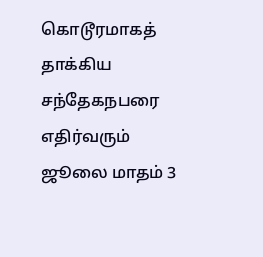கொடூரமாகத் தாக்கிய சந்தேகநபரை எதிர்வரும் ஜூலை மாதம் 3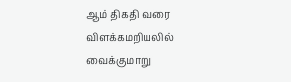ஆம் திகதி வரை விளக்கமறியலில் வைக்குமாறு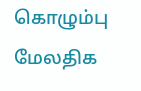கொழும்பு மேலதிக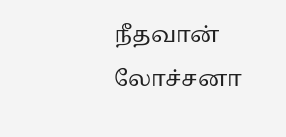நீதவான் லோச்சனா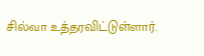சில்வா உத்தரவிட்டுள்ளார்.